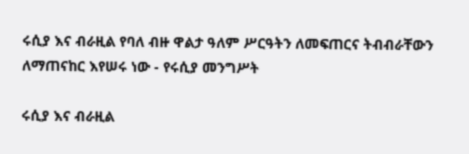ሩሲያ እና ብራዚል የባለ ብዙ ዋልታ ዓለም ሥርዓትን ለመፍጠርና ትብብራቸውን ለማጠናከር እየሠሩ ነው - የሩሲያ መንግሥት

ሩሲያ እና ብራዚል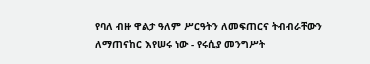የባለ ብዙ ዋልታ ዓለም ሥርዓትን ለመፍጠርና ትብብራቸውን ለማጠናከር እየሠሩ ነው - የሩሲያ መንግሥት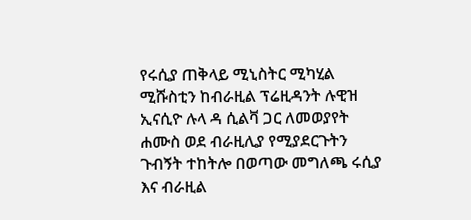የሩሲያ ጠቅላይ ሚኒስትር ሚካሂል ሚሹስቲን ከብራዚል ፕሬዚዳንት ሉዊዝ ኢናሲዮ ሉላ ዳ ሲልቫ ጋር ለመወያየት ሐሙስ ወደ ብራዚሊያ የሚያደርጉትን ጉብኝት ተከትሎ በወጣው መግለጫ ሩሲያ እና ብራዚል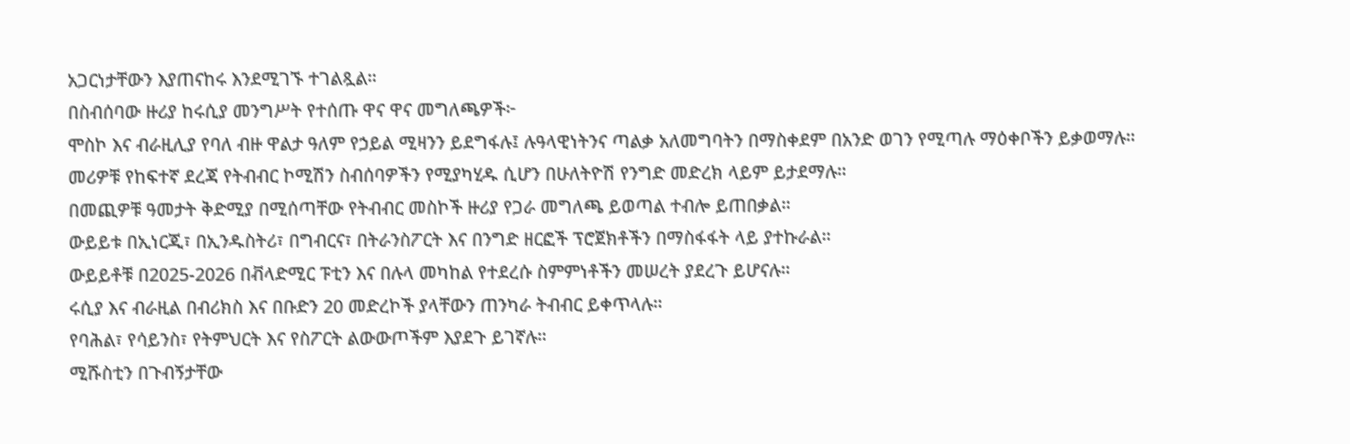አጋርነታቸውን እያጠናከሩ እንደሚገኙ ተገልጿል።
በስብሰባው ዙሪያ ከሩሲያ መንግሥት የተሰጡ ዋና ዋና መግለጫዎች፦
ሞስኮ እና ብራዚሊያ የባለ ብዙ ዋልታ ዓለም የኃይል ሚዛንን ይደግፋሉ፤ ሉዓላዊነትንና ጣልቃ አለመግባትን በማስቀደም በአንድ ወገን የሚጣሉ ማዕቀቦችን ይቃወማሉ።
መሪዎቹ የከፍተኛ ደረጃ የትብብር ኮሚሽን ስብሰባዎችን የሚያካሂዱ ሲሆን በሁለትዮሽ የንግድ መድረክ ላይም ይታደማሉ።
በመጪዎቹ ዓመታት ቅድሚያ በሚሰጣቸው የትብብር መስኮች ዙሪያ የጋራ መግለጫ ይወጣል ተብሎ ይጠበቃል።
ውይይቱ በኢነርጂ፣ በኢንዱስትሪ፣ በግብርና፣ በትራንስፖርት እና በንግድ ዘርፎች ፕሮጀክቶችን በማስፋፋት ላይ ያተኩራል።
ውይይቶቹ በ2025-2026 በቭላድሚር ፑቲን እና በሉላ መካከል የተደረሱ ስምምነቶችን መሠረት ያደረጉ ይሆናሉ።
ሩሲያ እና ብራዚል በብሪክስ እና በቡድን 20 መድረኮች ያላቸውን ጠንካራ ትብብር ይቀጥላሉ።
የባሕል፣ የሳይንስ፣ የትምህርት እና የስፖርት ልውውጦችም እያደጉ ይገኛሉ።
ሚሹስቲን በጉብኝታቸው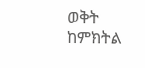ወቅት ከምክትል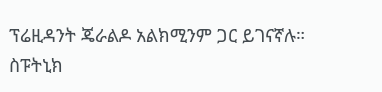ፕሬዚዳንት ጄራልዶ አልክሚንም ጋር ይገናኛሉ።
ስፑትኒክ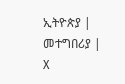ኢትዮጵያ | መተግበሪያ | X